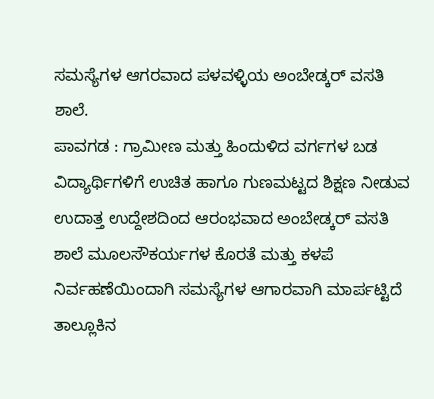ಸಮಸ್ಯೆಗಳ ಆಗರವಾದ ಪಳವಳ್ಳಿಯ ಅಂಬೇಡ್ಕರ್ ವಸತಿ ಶಾಲೆ.
ಪಾವಗಡ : ಗ್ರಾಮೀಣ ಮತ್ತು ಹಿಂದುಳಿದ ವರ್ಗಗಳ ಬಡ ವಿದ್ಯಾರ್ಥಿಗಳಿಗೆ ಉಚಿತ ಹಾಗೂ ಗುಣಮಟ್ಟದ ಶಿಕ್ಷಣ ನೀಡುವ ಉದಾತ್ತ ಉದ್ದೇಶದಿಂದ ಆರಂಭವಾದ ಅಂಬೇಡ್ಕರ್ ವಸತಿ ಶಾಲೆ ಮೂಲಸೌಕರ್ಯಗಳ ಕೊರತೆ ಮತ್ತು ಕಳಪೆ ನಿರ್ವಹಣೆಯಿಂದಾಗಿ ಸಮಸ್ಯೆಗಳ ಆಗಾರವಾಗಿ ಮಾರ್ಪಟ್ಟಿದೆ
ತಾಲ್ಲೂಕಿನ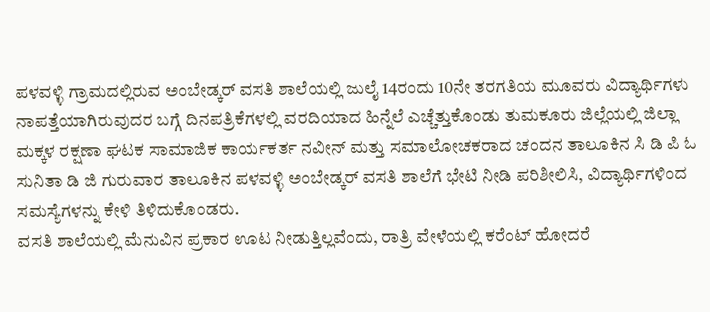ಪಳವಳ್ಳಿ ಗ್ರಾಮದಲ್ಲಿರುವ ಅಂಬೇಡ್ಕರ್ ವಸತಿ ಶಾಲೆಯಲ್ಲಿ ಜುಲೈ 14ರಂದು 10ನೇ ತರಗತಿಯ ಮೂವರು ವಿದ್ಯಾರ್ಥಿಗಳು ನಾಪತ್ತೆಯಾಗಿರುವುದರ ಬಗ್ಗೆ ದಿನಪತ್ರಿಕೆಗಳಲ್ಲಿ ವರದಿಯಾದ ಹಿನ್ನೆಲೆ ಎಚ್ಚೆತ್ತುಕೊಂಡು ತುಮಕೂರು ಜಿಲ್ಲೆಯಲ್ಲಿ ಜಿಲ್ಲಾ ಮಕ್ಕಳ ರಕ್ಷಣಾ ಘಟಕ ಸಾಮಾಜಿಕ ಕಾರ್ಯಕರ್ತ ನವೀನ್ ಮತ್ತು ಸಮಾಲೋಚಕರಾದ ಚಂದನ ತಾಲೂಕಿನ ಸಿ ಡಿ ಪಿ ಓ ಸುನಿತಾ ಡಿ ಜಿ ಗುರುವಾರ ತಾಲೂಕಿನ ಪಳವಳ್ಳಿ ಅಂಬೇಡ್ಕರ್ ವಸತಿ ಶಾಲೆಗೆ ಭೇಟಿ ನೀಡಿ ಪರಿಶೀಲಿಸಿ, ವಿದ್ಯಾರ್ಥಿಗಳಿಂದ ಸಮಸ್ಯೆಗಳನ್ನು ಕೇಳಿ ತಿಳಿದುಕೊಂಡರು.
ವಸತಿ ಶಾಲೆಯಲ್ಲಿ ಮೆನುವಿನ ಪ್ರಕಾರ ಊಟ ನೀಡುತ್ತಿಲ್ಲವೆಂದು, ರಾತ್ರಿ ವೇಳೆಯಲ್ಲಿ ಕರೆಂಟ್ ಹೋದರೆ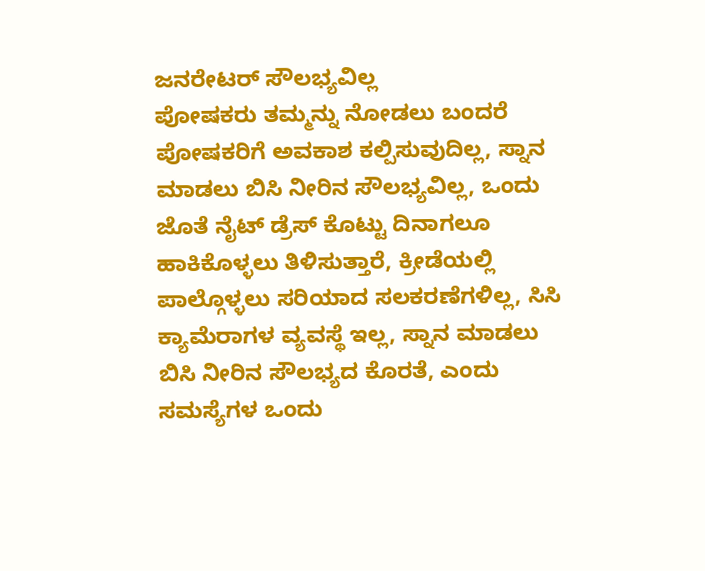ಜನರೇಟರ್ ಸೌಲಭ್ಯವಿಲ್ಲ
ಪೋಷಕರು ತಮ್ಮನ್ನು ನೋಡಲು ಬಂದರೆ ಪೋಷಕರಿಗೆ ಅವಕಾಶ ಕಲ್ಪಿಸುವುದಿಲ್ಲ, ಸ್ನಾನ ಮಾಡಲು ಬಿಸಿ ನೀರಿನ ಸೌಲಭ್ಯವಿಲ್ಲ, ಒಂದು ಜೊತೆ ನೈಟ್ ಡ್ರೆಸ್ ಕೊಟ್ಟು ದಿನಾಗಲೂ ಹಾಕಿಕೊಳ್ಳಲು ತಿಳಿಸುತ್ತಾರೆ, ಕ್ರೀಡೆಯಲ್ಲಿ ಪಾಲ್ಗೊಳ್ಳಲು ಸರಿಯಾದ ಸಲಕರಣೆಗಳಿಲ್ಲ, ಸಿಸಿ ಕ್ಯಾಮೆರಾಗಳ ವ್ಯವಸ್ಥೆ ಇಲ್ಲ, ಸ್ನಾನ ಮಾಡಲು ಬಿಸಿ ನೀರಿನ ಸೌಲಭ್ಯದ ಕೊರತೆ, ಎಂದು ಸಮಸ್ಯೆಗಳ ಒಂದು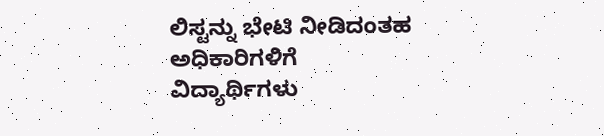ಲಿಸ್ಟನ್ನು ಭೇಟಿ ನೀಡಿದಂತಹ ಅಧಿಕಾರಿಗಳಿಗೆ ವಿದ್ಯಾರ್ಥಿಗಳು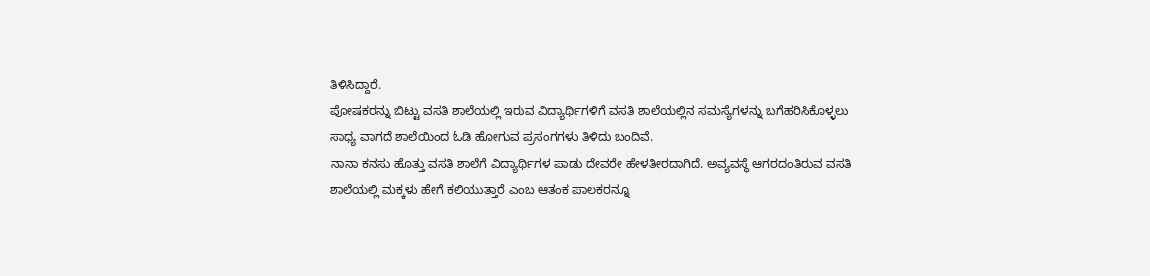ತಿಳಿಸಿದ್ದಾರೆ.
ಪೋಷಕರನ್ನು ಬಿಟ್ಟು ವಸತಿ ಶಾಲೆಯಲ್ಲಿ ಇರುವ ವಿದ್ಯಾರ್ಥಿಗಳಿಗೆ ವಸತಿ ಶಾಲೆಯಲ್ಲಿನ ಸಮಸ್ಯೆಗಳನ್ನು ಬಗೆಹರಿಸಿಕೊಳ್ಳಲು ಸಾಧ್ಯ ವಾಗದೆ ಶಾಲೆಯಿಂದ ಓಡಿ ಹೋಗುವ ಪ್ರಸಂಗಗಳು ತಿಳಿದು ಬಂದಿವೆ.
ನಾನಾ ಕನಸು ಹೊತ್ತು ವಸತಿ ಶಾಲೆಗೆ ವಿದ್ಯಾರ್ಥಿಗಳ ಪಾಡು ದೇವರೇ ಹೇಳತೀರದಾಗಿದೆ. ಅವ್ಯವಸ್ಥೆ ಆಗರದಂತಿರುವ ವಸತಿ ಶಾಲೆಯಲ್ಲಿ ಮಕ್ಕಳು ಹೇಗೆ ಕಲಿಯುತ್ತಾರೆ ಎಂಬ ಆತಂಕ ಪಾಲಕರನ್ನೂ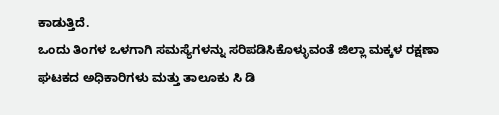ಕಾಡುತ್ತಿದೆ.
ಒಂದು ತಿಂಗಳ ಒಳಗಾಗಿ ಸಮಸ್ಯೆಗಳನ್ನು ಸರಿಪಡಿಸಿಕೊಳ್ಳುವಂತೆ ಜಿಲ್ಲಾ ಮಕ್ಕಳ ರಕ್ಷಣಾ ಘಟಕದ ಅಧಿಕಾರಿಗಳು ಮತ್ತು ತಾಲೂಕು ಸಿ ಡಿ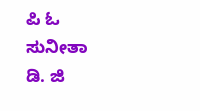ಪಿ ಓ ಸುನೀತಾ ಡಿ. ಜಿ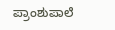ಪ್ರಾಂಶುಪಾಲೆ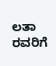ಲತಾ ರವರಿಗೆ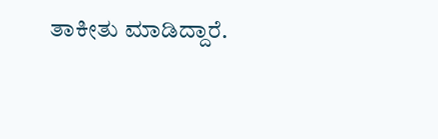ತಾಕೀತು ಮಾಡಿದ್ದಾರೆ.